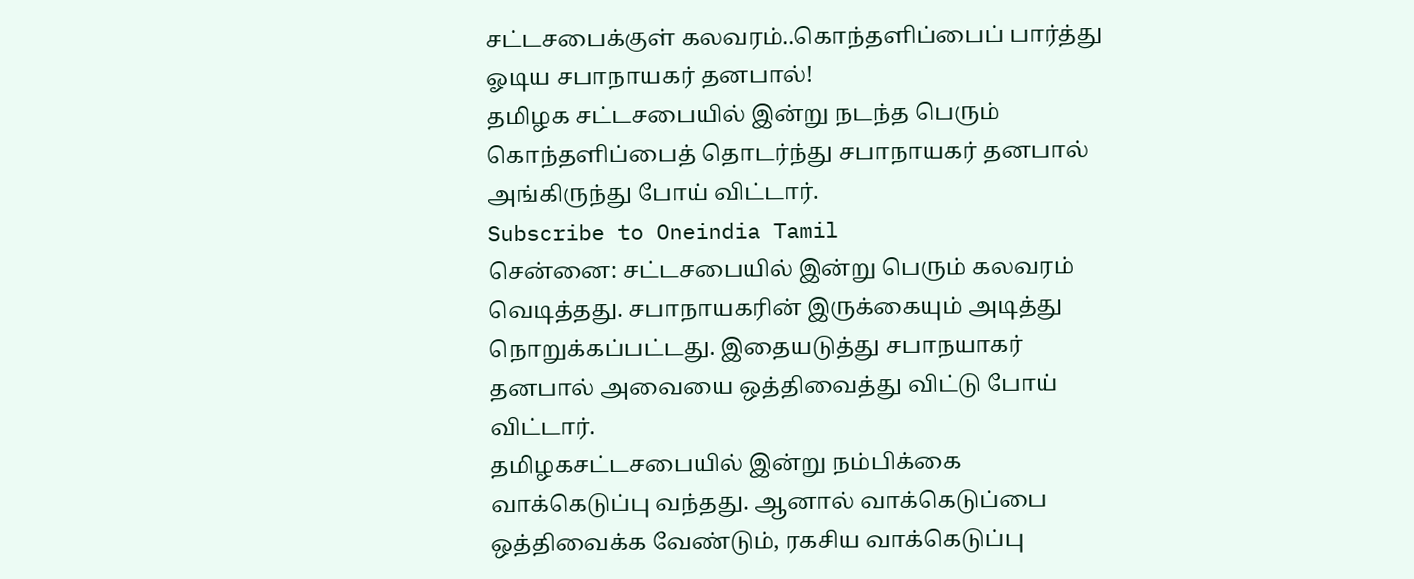சட்டசபைக்குள் கலவரம்..கொந்தளிப்பைப் பார்த்து ஓடிய சபாநாயகர் தனபால்!
தமிழக சட்டசபையில் இன்று நடந்த பெரும் கொந்தளிப்பைத் தொடர்ந்து சபாநாயகர் தனபால் அங்கிருந்து போய் விட்டார்.
Subscribe to Oneindia Tamil
சென்னை: சட்டசபையில் இன்று பெரும் கலவரம் வெடித்தது. சபாநாயகரின் இருக்கையும் அடித்து நொறுக்கப்பட்டது. இதையடுத்து சபாநயாகர் தனபால் அவையை ஒத்திவைத்து விட்டு போய் விட்டார்.
தமிழகசட்டசபையில் இன்று நம்பிக்கை வாக்கெடுப்பு வந்தது. ஆனால் வாக்கெடுப்பை ஒத்திவைக்க வேண்டும், ரகசிய வாக்கெடுப்பு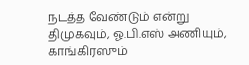நடத்த வேண்டும் என்று திமுகவும், ஓ.பி.எஸ் அணியும், காங்கிரஸும்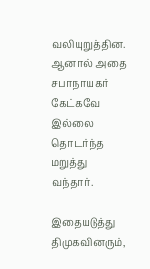வலியுறுத்தின. ஆனால் அதை சபாநாயகர் கேட்கவே இல்லை தொடர்ந்த மறுத்து வந்தார்.

இதையடுத்து திமுகவினரும்,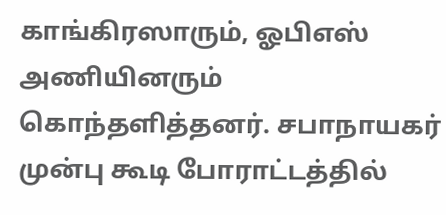காங்கிரஸாரும், ஓபிஎஸ் அணியினரும் கொந்தளித்தனர். சபாநாயகர் முன்பு கூடி போராட்டத்தில்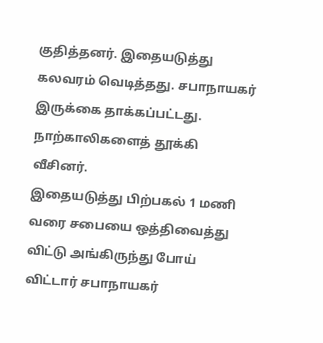குதித்தனர். இதையடுத்து கலவரம் வெடித்தது. சபாநாயகர் இருக்கை தாக்கப்பட்டது. நாற்காலிகளைத் தூக்கி வீசினர்.
இதையடுத்து பிற்பகல் 1 மணி வரை சபையை ஒத்திவைத்து விட்டு அங்கிருந்து போய் விட்டார் சபாநாயகர்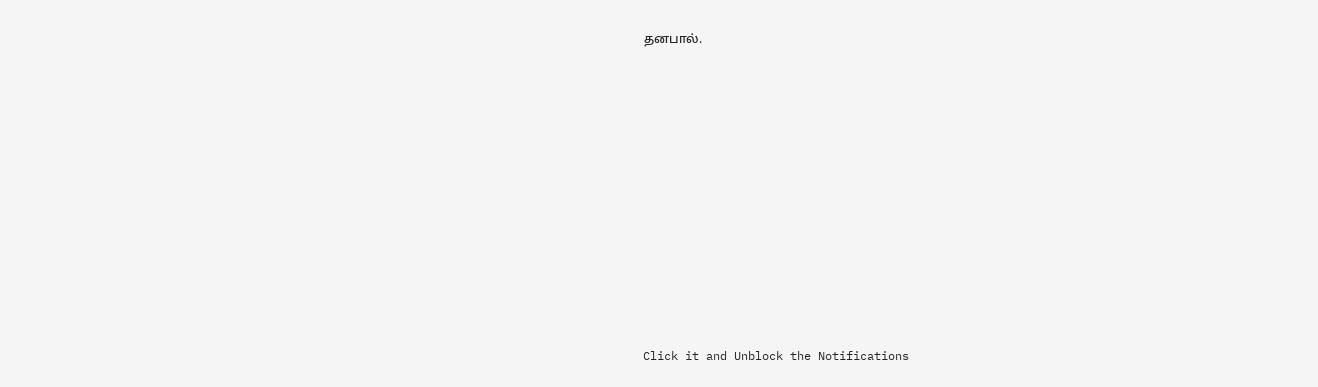தனபால்.












Click it and Unblock the Notifications